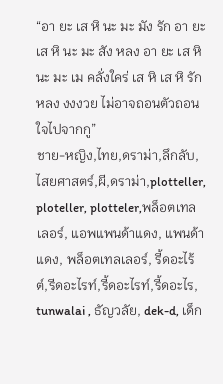“อา ยะ เส หิ นะ มะ มัง รัก อา ยะ เส หิ นะ มะ สัง หลง อา ยะ เส หิ นะ มะ เม คลั่งใคร่ เส หิ เส หิ รักหลง งงงวย ไม่อาจถอนตัวถอนใจไปจากกู”
ชาย-หญิง,ไทย,ดราม่า,ลึกลับ,ไสยศาสตร์,ผี,ดราม่า,plotteller, ploteller, plotteler,พล็อตเทลเลอร์, แอพแพนด้าแดง, แพนด้าแดง, พล็อตเทลเลอร์, รี้ดอะไร้ต์,รีดอะไรท์,รี้ดอะไรท์,รี้ดอะไร, tunwalai , ธัญวลัย, dek-d, เด็ก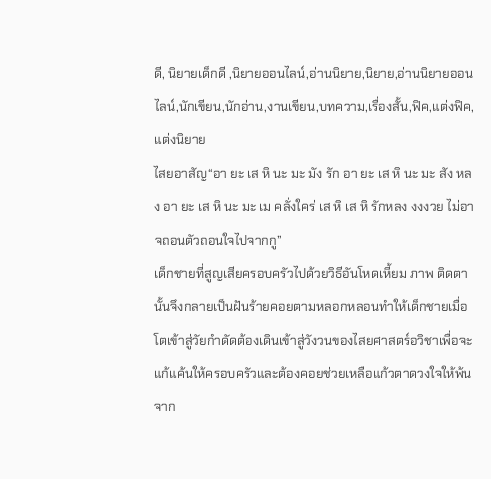ดี, นิยายเด็กดี ,นิยายออนไลน์,อ่านนิยาย,นิยาย,อ่านนิยายออนไลน์,นักเขียน,นักอ่าน,งานเขียน,บทความ,เรื่องสั้น,ฟิค,แต่งฟิค,แต่งนิยาย
ไสยอาสัญ“อา ยะ เส หิ นะ มะ มัง รัก อา ยะ เส หิ นะ มะ สัง หลง อา ยะ เส หิ นะ มะ เม คลั่งใคร่ เส หิ เส หิ รักหลง งงงวย ไม่อาจถอนตัวถอนใจไปจากกู”
เด็กชายที่สูญเสียครอบครัวไปด้วยวิธีอันโหดเหี้ยม ภาพ ติดตานั้นจึงกลายเป็นฝันร้ายคอยตามหลอกหลอนทำให้เด็กชายเมื่อโตเข้าสู่วัยกำดัดต้องเดินเข้าสู่วังวนของไสยศาสตร์อวิชาเพื่อจะแก้แค้นให้ครอบครัวและต้องคอยช่วยเหลือแก้วตาดวงใจให้พ้นจาก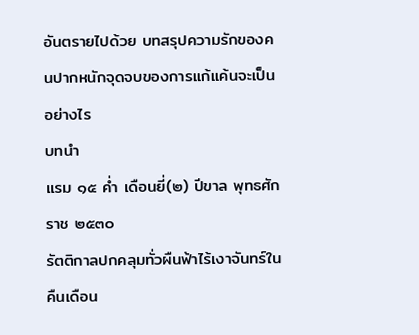อันตรายไปด้วย บทสรุปความรักของคนปากหนักจุดจบของการแก้แค้นจะเป็นอย่างไร
บทนำ
แรม ๑๕ ค่ำ เดือนยี่(๒) ปีขาล พุทธศักราช ๒๕๓๐
รัตติกาลปกคลุมทั่วผืนฟ้าไร้เงาจันทร์ในคืนเดือน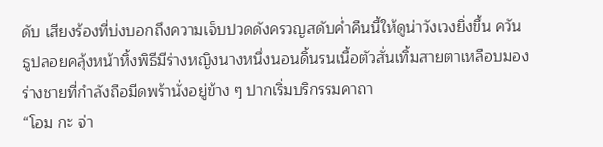ดับ เสียงร้องที่บ่งบอกถึงความเจ็บปวดดังครวญสดับค่ำคืนนี้ให้ดูน่าวังเวงยิ่งขึ้น ควันธูปลอยคลุ้งหน้าหิ้งพิธีมีร่างหญิงนางหนึ่งนอนดิ้นรนเนื้อตัวสั่นเทิ้มสายตาเหลือบมองร่างชายที่กำลังถือมีดพร้านั่งอยู่ข้าง ๆ ปากเริ่มบริกรรมคาถา
“โอม กะ จ่า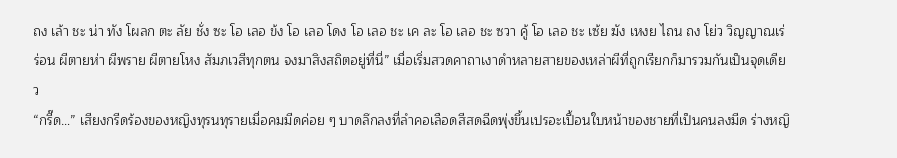ถง เล้า ชะ น่า ทัง โผลก ตะ ลัย ชั่ง ซะ โอ เลอ ข้ง โอ เลอ โดง โอ เลอ ชะ เค ละ โอ เลอ ชะ ซวา คู้ โอ เลอ ชะ เซ้ย ฆัง เหงย ไถน ถง โย่ว วิญญาณเร่ร่อน ผีตายห่า ผีพราย ผีตายโหง สัมภเวสีทุกตน จงมาสิงสถิตอยู่ที่นี่” เมื่อเริ่มสวดคาถาเงาดำหลายสายของเหล่าผีที่ถูกเรียกก็มารวมกันเป็นจุดเดียว
“กรี๊ด…” เสียงกรีดร้องของหญิงทุรนทุรายเมื่อคมมีดค่อย ๆ บาดลึกลงที่ลำคอเลือดสีสดฉีดพุ่งขึ้นเปรอะเปื้อนใบหน้าของชายที่เป็นคนลงมีด ร่างหญิ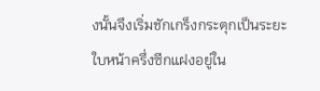งนั้นจึงเริ่มชักเกร็งกระตุกเป็นระยะ
ใบหน้าครึ่งซีกแฝงอยู่ใน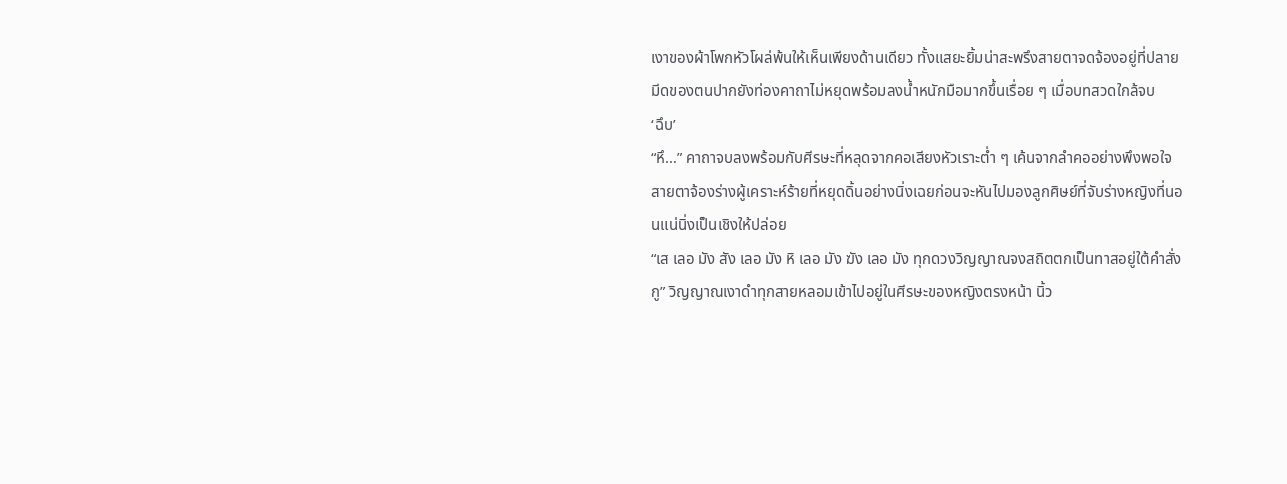เงาของผ้าโพกหัวโผล่พ้นให้เห็นเพียงด้านเดียว ทั้งแสยะยิ้มน่าสะพรึงสายตาจดจ้องอยู่ที่ปลายมีดของตนปากยังท่องคาถาไม่หยุดพร้อมลงน้ำหนักมือมากขึ้นเรื่อย ๆ เมื่อบทสวดใกล้จบ
‘ฉึบ’
“หึ…” คาถาจบลงพร้อมกับศีรษะที่หลุดจากคอเสียงหัวเราะต่ำ ๆ เค้นจากลำคออย่างพึงพอใจ สายตาจ้องร่างผู้เคราะห์ร้ายที่หยุดดิ้นอย่างนิ่งเฉยก่อนจะหันไปมองลูกศิษย์ที่จับร่างหญิงที่นอนแน่นิ่งเป็นเชิงให้ปล่อย
“เส เลอ มัง สัง เลอ มัง หิ เลอ มัง ฆัง เลอ มัง ทุกดวงวิญญาณจงสถิตตกเป็นทาสอยู่ใต้คำสั่งกู” วิญญาณเงาดำทุกสายหลอมเข้าไปอยู่ในศีรษะของหญิงตรงหน้า นิ้ว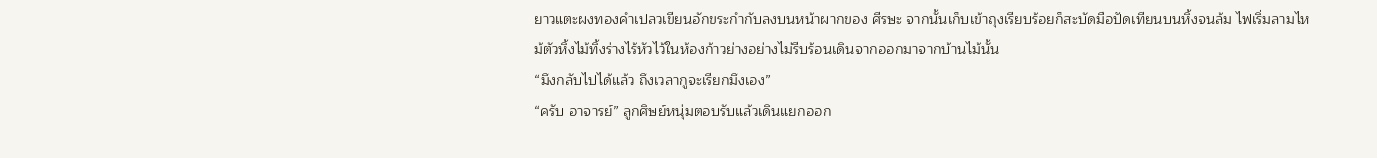ยาวแตะผงทองคำเปลวเขียนอักขระกำกับลงบนหน้าผากของ ศีรษะ จากนั้นเก็บเข้าถุงเรียบร้อยก็สะบัดมือปัดเทียนบนหิ้งจนล้ม ไฟเริ่มลามไหม้ตัวหิ้งไม้ทิ้งร่างไร้หัวไว้ในห้องก้าวย่างอย่างไม่รีบร้อนเดินจากออกมาจากบ้านไม้นั้น
“มึงกลับไปได้แล้ว ถึงเวลากูจะเรียกมึงเอง”
“ครับ อาจารย์” ลูกศิษย์หนุ่มตอบรับแล้วเดินแยกออก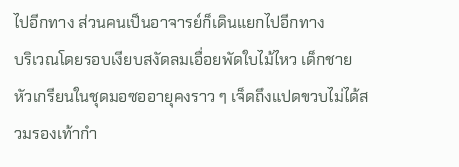ไปอีกทาง ส่วนคนเป็นอาจารย์ก็เดินแยกไปอีกทาง
บริเวณโดยรอบเงียบสงัดลมเอื่อยพัดใบไม้ไหว เด็กชายหัวเกรียนในชุดมอซออายุคงราว ๆ เจ็ดถึงแปดขวบไม่ได้สวมรองเท้ากำ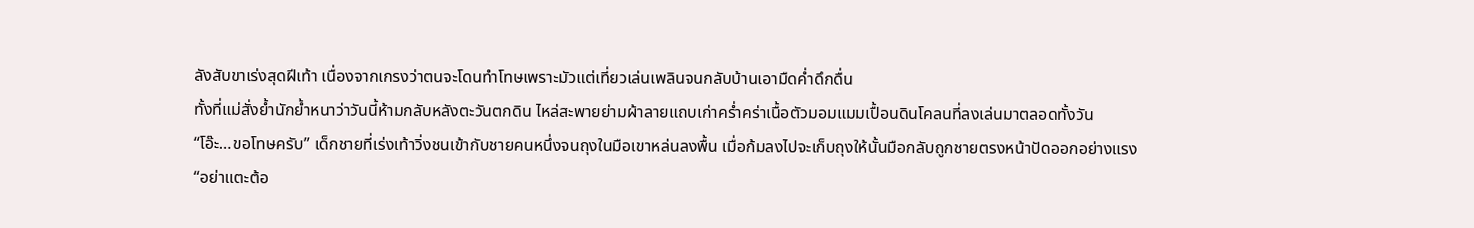ลังสับขาเร่งสุดฝีเท้า เนื่องจากเกรงว่าตนจะโดนทำโทษเพราะมัวแต่เที่ยวเล่นเพลินจนกลับบ้านเอามืดค่ำดึกดื่น
ทั้งที่แม่สั่งย้ำนักย้ำหนาว่าวันนี้ห้ามกลับหลังตะวันตกดิน ไหล่สะพายย่ามผ้าลายแถบเก่าคร่ำคร่าเนื้อตัวมอมแมมเปื้อนดินโคลนที่ลงเล่นมาตลอดทั้งวัน
“โอ๊ะ…ขอโทษครับ” เด็กชายที่เร่งเท้าวิ่งชนเข้ากับชายคนหนึ่งจนถุงในมือเขาหล่นลงพื้น เมื่อก้มลงไปจะเก็บถุงให้นั้นมือกลับถูกชายตรงหน้าปัดออกอย่างแรง
“อย่าแตะต้อ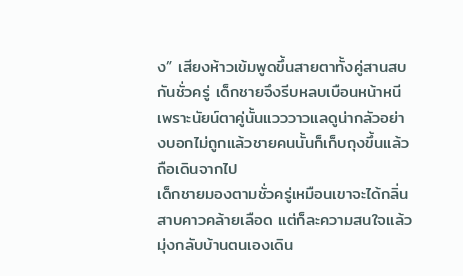ง” เสียงห้าวเข้มพูดขึ้นสายตาทั้งคู่สานสบกันชั่วครู่ เด็กชายจึงรีบหลบเบือนหน้าหนีเพราะนัยน์ตาคู่นั้นแวววาวแลดูน่ากลัวอย่างบอกไม่ถูกแล้วชายคนนั้นก็เก็บถุงขึ้นแล้วถือเดินจากไป
เด็กชายมองตามชั่วครู่เหมือนเขาจะได้กลิ่นสาบคาวคล้ายเลือด แต่ก็ละความสนใจแล้วมุ่งกลับบ้านตนเองเดิน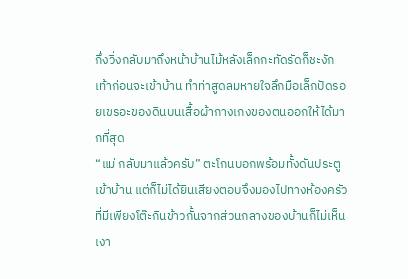กึ่งวิ่งกลับมาถึงหน้าบ้านไม้หลังเล็กกะทัดรัดก็ชะงักเท้าก่อนจะเข้าบ้าน ทำท่าสูดลมหายใจลึกมือเล็กปัดรอยเขรอะของดินบนเสื้อผ้ากางเกงของตนออกให้ได้มากที่สุด
“แม่ กลับมาแล้วครับ” ตะโกนบอกพร้อมทั้งดันประตูเข้าบ้าน แต่ก็ไม่ได้ยินเสียงตอบจึงมองไปทางห้องครัวที่มีเพียงโต๊ะกินข้าวกั้นจากส่วนกลางของบ้านก็ไม่เห็นเงา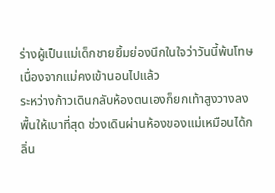ร่างผู้เป็นแม่เด็กชายยิ้มย่องนึกในใจว่าวันนี้พ้นโทษเนื่องจากแม่คงเข้านอนไปแล้ว
ระหว่างก้าวเดินกลับห้องตนเองก็ยกเท้าสูงวางลงพื้นให้เบาที่สุด ช่วงเดินผ่านห้องของแม่เหมือนได้กลิ่น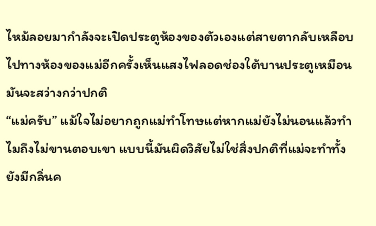ไหม้ลอยมากำลังจะเปิดประตูห้องของตัวเองแต่สายตากลับเหลือบไปทางห้องของแม่อีกครั้งเห็นแสงไฟลอดช่องใต้บานประตูเหมือนมันจะสว่างกว่าปกติ
“แม่ครับ” แม้ใจไม่อยากถูกแม่ทำโทษแต่หากแม่ยังไม่นอนแล้วทำไมถึงไม่ขานตอบเขา แบบนี้มันผิดวิสัยไม่ใช่สิ่งปกติที่แม่จะทำทั้งยังมีกลิ่นค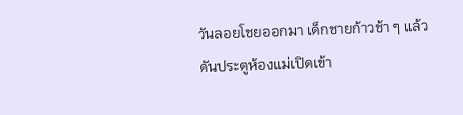วันลอยโชยออกมา เด็กชายก้าวช้า ๆ แล้วดันประตูห้องแม่เปิดเข้า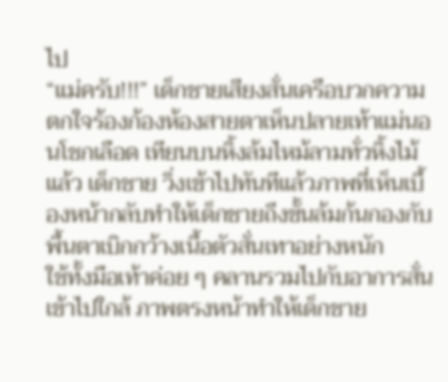ไป
“แม่ครับ!!!” เด็กชายเสียงสั่นเครือบวกความตกใจร้องก้องห้องสายตาเห็นปลายเท้าแม่นอนโชกเลือด เทียนบนหิ้งล้มไหม้ลามทั่วหิ้งไม้แล้ว เด็กชาย วิ่งเข้าไปทันทีแล้วภาพที่เห็นเบื้องหน้ากลับทำให้เด็กชายถึงขั้นล้มก้นกองกับพื้นตาเบิกกว้างเนื้อตัวสั่นเทาอย่างหนัก
ใช้ทั้งมือเท้าค่อย ๆ คลานรวมไปกับอาการสั่นเข้าไปใกล้ ภาพตรงหน้าทำให้เด็กชาย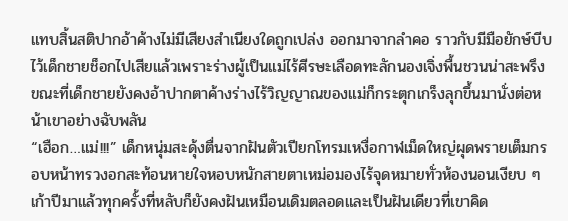แทบสิ้นสติปากอ้าค้างไม่มีเสียงสำเนียงใดถูกเปล่ง ออกมาจากลำคอ ราวกับมีมือยักษ์บีบไว้เด็กชายช็อกไปเสียแล้วเพราะร่างผู้เป็นแม่ไร้ศีรษะเลือดทะลักนองเจิ่งพื้นชวนน่าสะพรึง
ขณะที่เด็กชายยังคงอ้าปากตาค้างร่างไร้วิญญาณของแม่ก็กระตุกเกร็งลุกขึ้นมานั่งต่อหน้าเขาอย่างฉับพลัน
“เฮือก…แม่!!!” เด็กหนุ่มสะดุ้งตื่นจากฝันตัวเปียกโทรมเหงื่อกาฬเม็ดใหญ่ผุดพรายเต็มกรอบหน้าทรวงอกสะท้อนหายใจหอบหนักสายตาเหม่อมองไร้จุดหมายทั่วห้องนอนเงียบ ๆ
เก้าปีมาแล้วทุกครั้งที่หลับก็ยังคงฝันเหมือนเดิมตลอดและเป็นฝันเดียวที่เขาคิด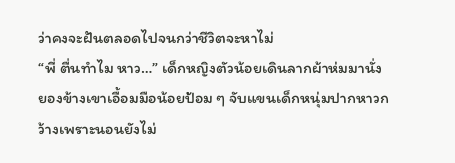ว่าคงจะฝันตลอดไปจนกว่าชีวิตจะหาไม่
“พี่ ตื่นทำไม หาว…” เด็กหญิงตัวน้อยเดินลากผ้าห่มมานั่งยองข้างเขาเอื้อมมือน้อยป้อม ๆ จับแขนเด็กหนุ่มปากหาวกว้างเพราะนอนยังไม่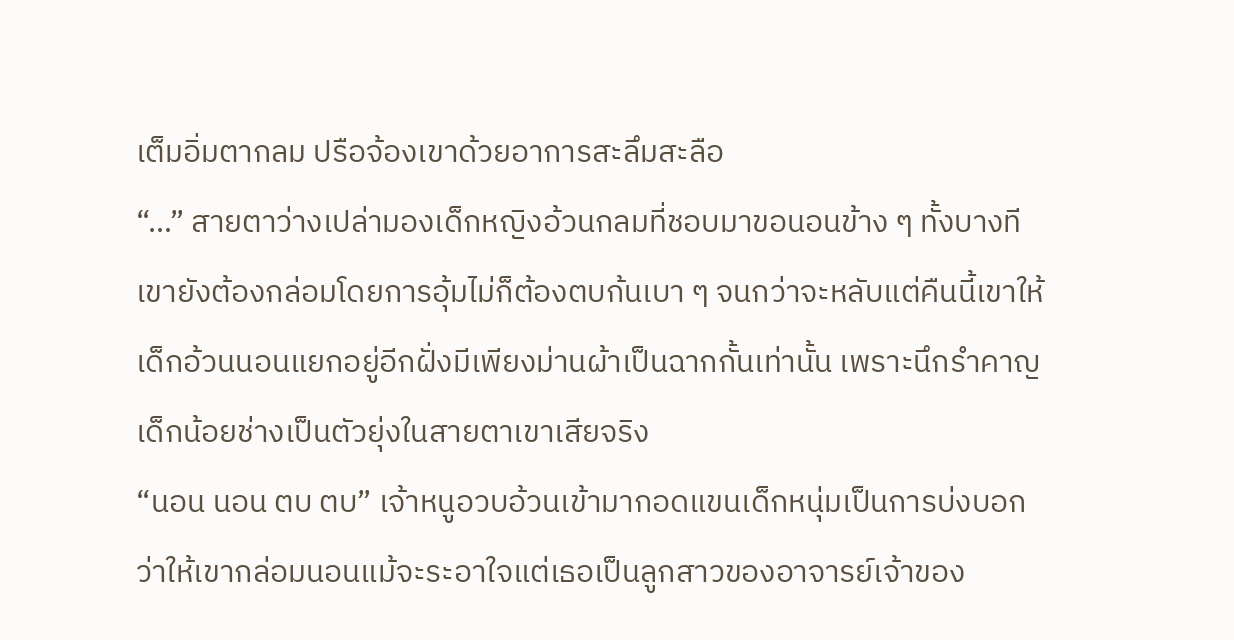เต็มอิ่มตากลม ปรือจ้องเขาด้วยอาการสะลึมสะลือ
“…” สายตาว่างเปล่ามองเด็กหญิงอ้วนกลมที่ชอบมาขอนอนข้าง ๆ ทั้งบางทีเขายังต้องกล่อมโดยการอุ้มไม่ก็ต้องตบก้นเบา ๆ จนกว่าจะหลับแต่คืนนี้เขาให้เด็กอ้วนนอนแยกอยู่อีกฝั่งมีเพียงม่านผ้าเป็นฉากกั้นเท่านั้น เพราะนึกรำคาญเด็กน้อยช่างเป็นตัวยุ่งในสายตาเขาเสียจริง
“นอน นอน ตบ ตบ” เจ้าหนูอวบอ้วนเข้ามากอดแขนเด็กหนุ่มเป็นการบ่งบอกว่าให้เขากล่อมนอนแม้จะระอาใจแต่เธอเป็นลูกสาวของอาจารย์เจ้าของ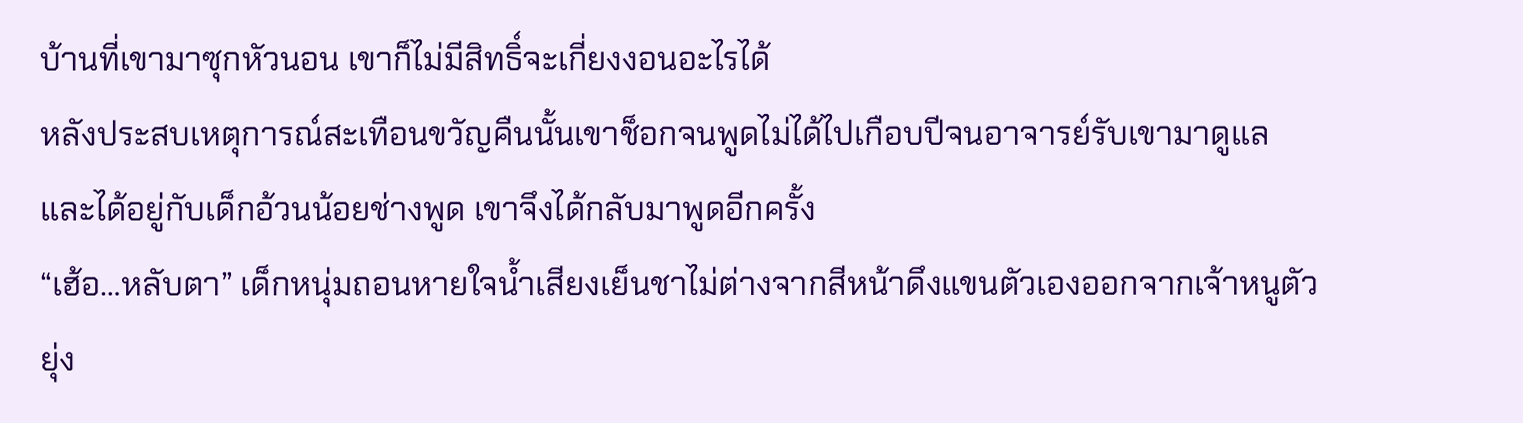บ้านที่เขามาซุกหัวนอน เขาก็ไม่มีสิทธิ์จะเกี่ยงงอนอะไรได้
หลังประสบเหตุการณ์สะเทือนขวัญคืนนั้นเขาช็อกจนพูดไม่ได้ไปเกือบปีจนอาจารย์รับเขามาดูแลและได้อยู่กับเด็กอ้วนน้อยช่างพูด เขาจึงได้กลับมาพูดอีกครั้ง
“เฮ้อ…หลับตา” เด็กหนุ่มถอนหายใจน้ำเสียงเย็นชาไม่ต่างจากสีหน้าดึงแขนตัวเองออกจากเจ้าหนูตัวยุ่ง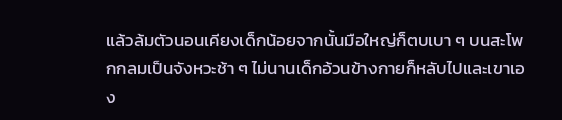แล้วล้มตัวนอนเคียงเด็กน้อยจากนั้นมือใหญ่ก็ตบเบา ๆ บนสะโพกกลมเป็นจังหวะช้า ๆ ไม่นานเด็กอ้วนข้างกายก็หลับไปและเขาเอง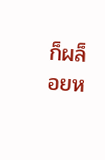ก็ผล็อยห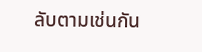ลับตามเช่นกัน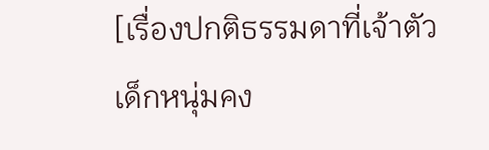[เรื่องปกติธรรมดาที่เจ้าตัวเด็กหนุ่มคง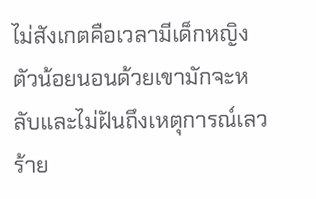ไม่สังเกตคือเวลามีเด็กหญิงตัวน้อยนอนด้วยเขามักจะหลับและไม่ฝันถึงเหตุการณ์เลวร้าย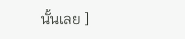นั้นเลย ]